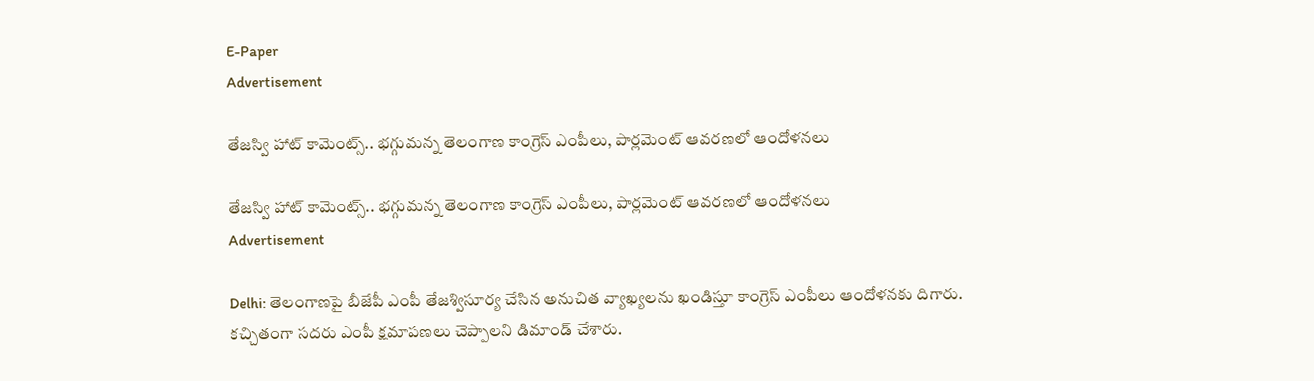E-Paper
Advertisement

తేజస్వి హాట్ కామెంట్స్.. భగ్గుమన్న తెలంగాణ కాంగ్రెస్ ఎంపీలు, పార్లమెంట్ ఆవరణలో ఆందోళనలు

తేజస్వి హాట్ కామెంట్స్.. భగ్గుమన్న తెలంగాణ కాంగ్రెస్ ఎంపీలు, పార్లమెంట్ ఆవరణలో ఆందోళనలు
Advertisement

Delhi: తెలంగాణపై బీజేపీ ఎంపీ తేజశ్విసూర్య చేసిన అనుచిత వ్యాఖ్యలను ఖండిస్తూ కాంగ్రెస్ ఎంపీలు ఆందోళనకు దిగారు. కచ్చితంగా సదరు ఎంపీ క్షమాపణలు చెప్పాలని డిమాండ్ చేశారు.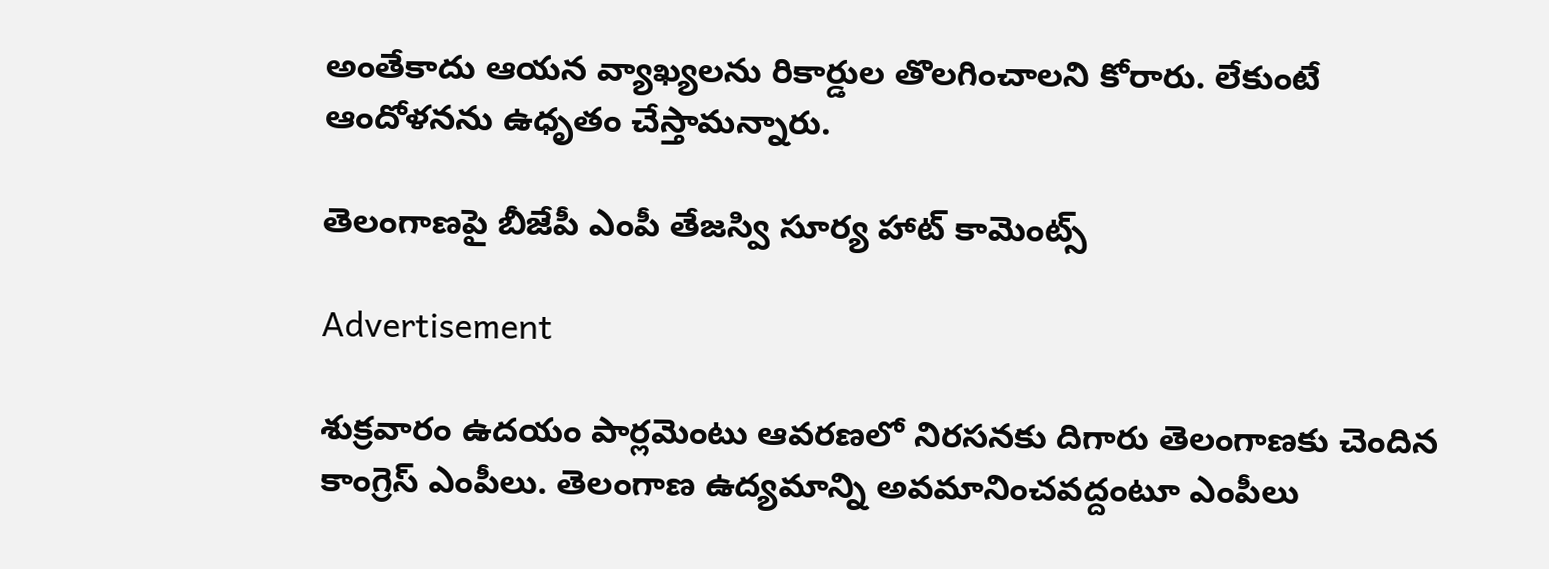అంతేకాదు ఆయన వ్యాఖ్యలను రికార్డుల తొలగించాలని కోరారు. లేకుంటే ఆందోళనను ఉధృతం చేస్తామన్నారు.

తెలంగాణపై బీజేపీ ఎంపీ తేజస్వి సూర్య హాట్ కామెంట్స్

Advertisement

శుక్రవారం ఉదయం పార్లమెంటు ఆవరణలో నిరసనకు దిగారు తెలంగాణకు చెందిన కాంగ్రెస్ ఎంపీలు. తెలంగాణ ఉద్యమాన్ని అవమానించవద్దంటూ ఎంపీలు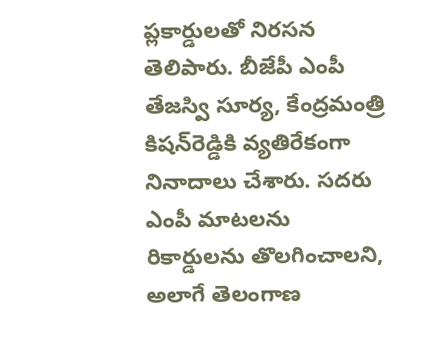ప్లకార్డులతో నిరసన తెలిపారు. బీజేపీ ఎంపీ తేజస్వి సూర్య, కేంద్రమంత్రి కిషన్‌రెడ్డికి వ్యతిరేకంగా నినాదాలు చేశారు. సదరు ఎంపీ మాటలను రికార్డులను తొలగించాలని, అలాగే తెలంగాణ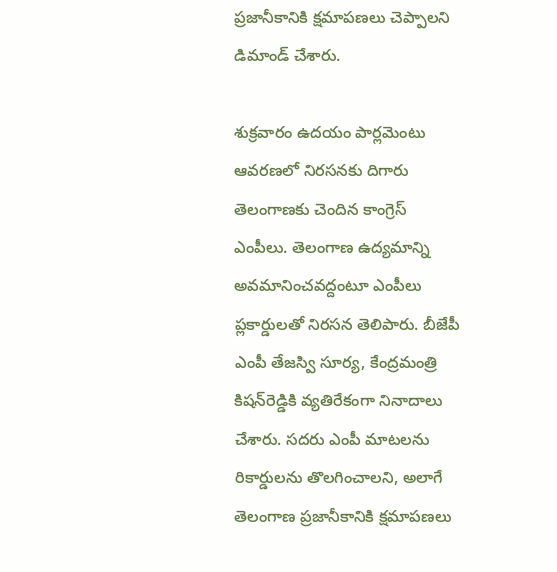ప్రజానీకానికి క్షమాపణలు చెప్పాలని డిమాండ్ చేశారు.

శుక్రవారం ఉదయం పార్లమెంటు ఆవరణలో నిరసనకు దిగారు తెలంగాణకు చెందిన కాంగ్రెస్ ఎంపీలు. తెలంగాణ ఉద్యమాన్ని అవమానించవద్దంటూ ఎంపీలు ప్లకార్డులతో నిరసన తెలిపారు. బీజేపీ ఎంపీ తేజస్వి సూర్య, కేంద్రమంత్రి కిషన్‌రెడ్డికి వ్యతిరేకంగా నినాదాలు చేశారు. సదరు ఎంపీ మాటలను రికార్డులను తొలగించాలని, అలాగే తెలంగాణ ప్రజానీకానికి క్షమాపణలు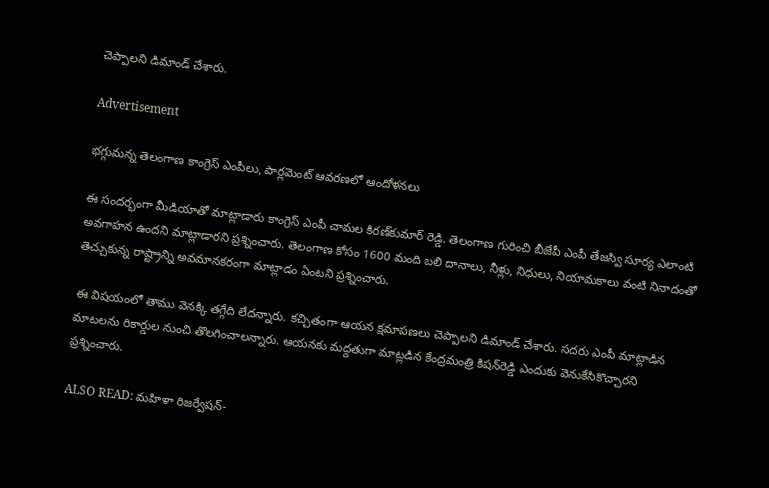చెప్పాలని డిమాండ్ చేశారు.

Advertisement

భగ్గుమన్న తెలంగాణ కాంగ్రెస్ ఎంపీలు, పార్లమెంట్ ఆవరణలో ఆందోళనలు

ఈ సందర్భంగా మీడియాతో మాట్లాడారు కాంగ్రెస్ ఎంపీ చామల కిరణ్‌కుమార్ రెడ్డి. తెలంగాణ గురించి బీజేపీ ఎంపీ తేజస్వి సూర్య ఎలాంటి అవగాహన ఉందని మాట్లాడారని ప్రశ్నించారు. తెలంగాణ కోసం 1600 మంది బలి దానాలు, నీళ్లు, నిధులు, నియామకాలు వంటి నినాదంతో తెచ్చుకున్న రాష్ట్రాన్ని అవమానకరంగా మాట్లాడం ఏంటని ప్రశ్నించారు.

ఈ విషయంలో తాము వెనక్కి తగ్గేది లేదన్నారు. కచ్చితంగా ఆయన క్షమాపణలు చెప్పాలని డిమాండ్ చేశారు. సదరు ఎంపీ మాట్లాడిన మాటలను రికార్డుల నుంచి తొలగించాలన్నారు. ఆయనకు మద్దతుగా మాట్లడిన కేంద్రమంత్రి కిషన్‌రెడ్డి ఎందుకు వెనుకేసికొచ్చారని ప్రశ్నించారు.

ALSO READ: మహిళా రిజర్వేషన్-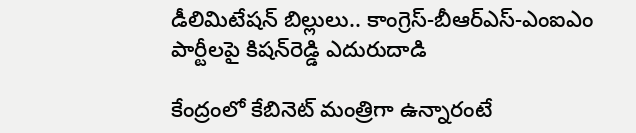డీలిమిటేషన్ బిల్లులు.. కాంగ్రెస్‌-బీఆర్ఎస్-ఎంఐఎం పార్టీలపై కిషన్‌రెడ్డి ఎదురుదాడి

కేంద్రంలో కేబినెట్ మంత్రిగా ఉన్నారంటే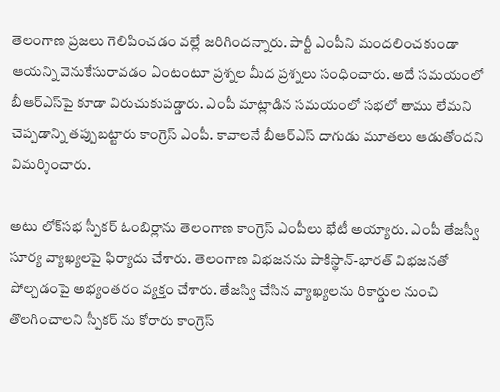తెలంగాణ ప్రజలు గెలిపించడం వల్లే జరిగిందన్నారు. పార్టీ ఎంపీని మందలించకుండా ఆయన్ని వెనుకేసురావడం ఏంటంటూ ప్రశ్నల మీద ప్రశ్నలు సంధించారు. అదే సమయంలో బీఆర్ఎస్‌పై కూడా విరుచుకుపడ్డారు. ఎంపీ మాట్లాడిన సమయంలో సభలో తాము లేమని చెప్పడాన్ని తప్పుబట్టారు కాంగ్రెస్ ఎంపీ. కావాలనే బీఆర్ఎస్ దాగుడు మూతలు ఆడుతోందని విమర్శించారు.

అటు లోక్‌సభ స్పీకర్ ఓంబిర్లాను తెలంగాణ కాంగ్రెస్ ఎంపీలు భేటీ అయ్యారు. ఎంపీ తేజస్వీ సూర్య వ్యాఖ్యలపై ఫిర్యాదు చేశారు. తెలంగాణ విభజనను పాకిస్థాన్-భారత్ విభజనతో పోల్చడంపై అభ్యంతరం వ్యక్తం చేశారు. తేజస్వి చేసిన వ్యాఖ్యలను రికార్డుల నుంచి తొలగించాలని స్పీకర్ ను కోరారు కాంగ్రెస్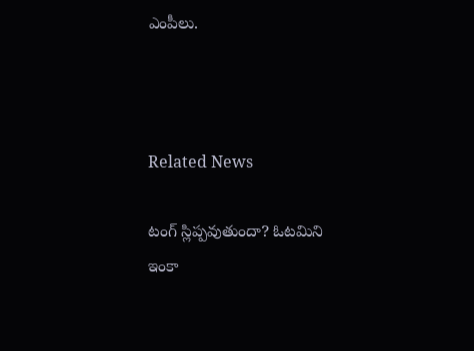ఎంపీలు.



Related News

టంగ్ స్లిప్ప‌వుతుందా? ఓట‌మిని ఇంకా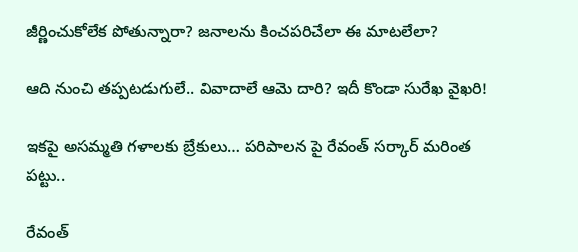జీర్ణించుకోలేక పోతున్నారా? జ‌నాల‌ను కించ‌ప‌రిచేలా ఈ మాట‌లేలా?

ఆది నుంచి త‌ప్పట‌డుగులే.. వివాదాలే ఆమె దారి? ఇదీ కొండా సురేఖ వైఖరి!

ఇకపై అసమ్మతి గళాలకు బ్రేకులు… పరిపాలన పై రేవంత్ సర్కార్ మరింత పట్టు..

రేవంత్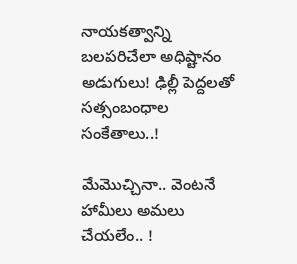నాయకత్వాన్ని బలపరిచేలా అధిష్టానం అడుగులు! ఢిల్లీ పెద్ద‌ల‌తో స‌త్సంబంధాల సంకేతాలు..!

మేమొచ్చినా.. వెంట‌నే హామీలు అమ‌లు చేయ‌లేం.. !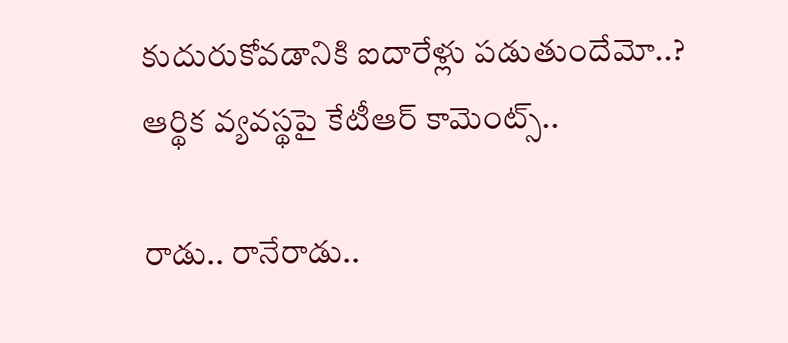కుదురుకోవ‌డానికి ఐదారేళ్లు ప‌డుతుందేమో..? ఆర్థిక వ్య‌వ‌స్థ‌పై కేటీఆర్ కామెంట్స్‌..

రాడు.. రానేరాడు..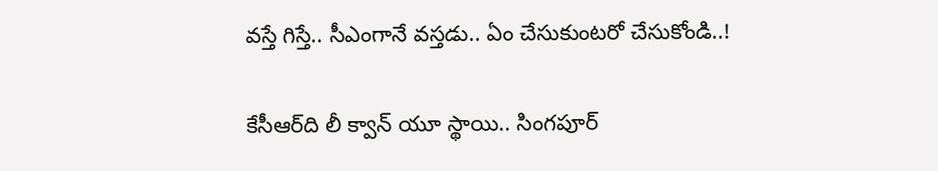వస్తే గిస్తే.. సీఎంగానే వ‌స్త‌డు.. ఏం చేసుకుంట‌రో చేసుకోండి..!

కేసీఆర్‌ది లీ క్వాన్ యూ స్థాయి.. సింగ‌పూర్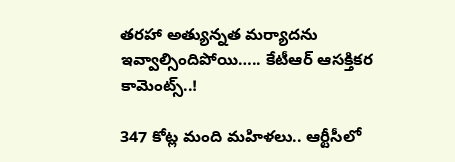త‌ర‌హా అత్యున్న‌త మ‌ర్యాద‌ను ఇవ్వాల్సిందిపోయి….. కేటీఆర్ ఆస‌క్తిక‌ర కామెంట్స్‌..!

347 కోట్ల మంది మ‌హిళ‌లు.. ఆర్టీసీలో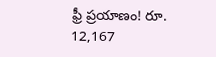ఫ్రీ ప్ర‌యాణం! రూ. 12,167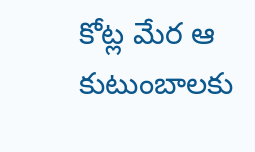కోట్ల మేర ఆ కుటుంబాల‌కు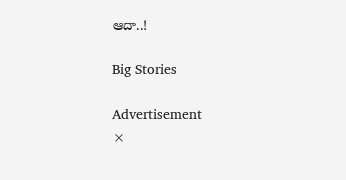ఆదా..!

Big Stories

Advertisement
×